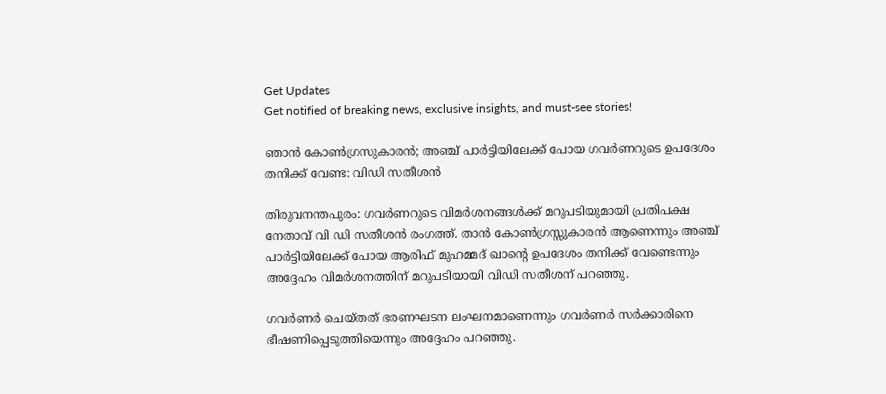Get Updates
Get notified of breaking news, exclusive insights, and must-see stories!

ഞാന്‍ കോണ്‍ഗ്രസുകാരന്‍; അഞ്ച് പാര്‍ട്ടിയിലേക്ക് പോയ ഗവര്‍ണറുടെ ഉപദേശം തനിക്ക് വേണ്ട: വിഡി സതീശന്‍

തിരുവനന്തപുരം: ഗവര്‍ണറുടെ വിമര്‍ശനങ്ങള്‍ക്ക് മറുപടിയുമായി പ്രതിപക്ഷ നേതാവ് വി ഡി സതീശന്‍ രംഗത്ത്. താന്‍ കോണ്‍ഗ്രസ്സുകാരന്‍ ആണെന്നും അഞ്ച് പാര്‍ട്ടിയിലേക്ക് പോയ ആരിഫ് മുഹമ്മദ് ഖാന്റെ ഉപദേശം തനിക്ക് വേണ്ടെന്നും അദ്ദേഹം വിമര്‍ശനത്തിന് മറുപടിയായി വിഡി സതീശന് പറഞ്ഞു.

ഗവര്‍ണര്‍ ചെയ്തത് ഭരണഘടന ലംഘനമാണെന്നും ഗവര്‍ണര്‍ സര്‍ക്കാരിനെ ഭീഷണിപ്പെടുത്തിയെന്നും അദ്ദേഹം പറഞ്ഞു.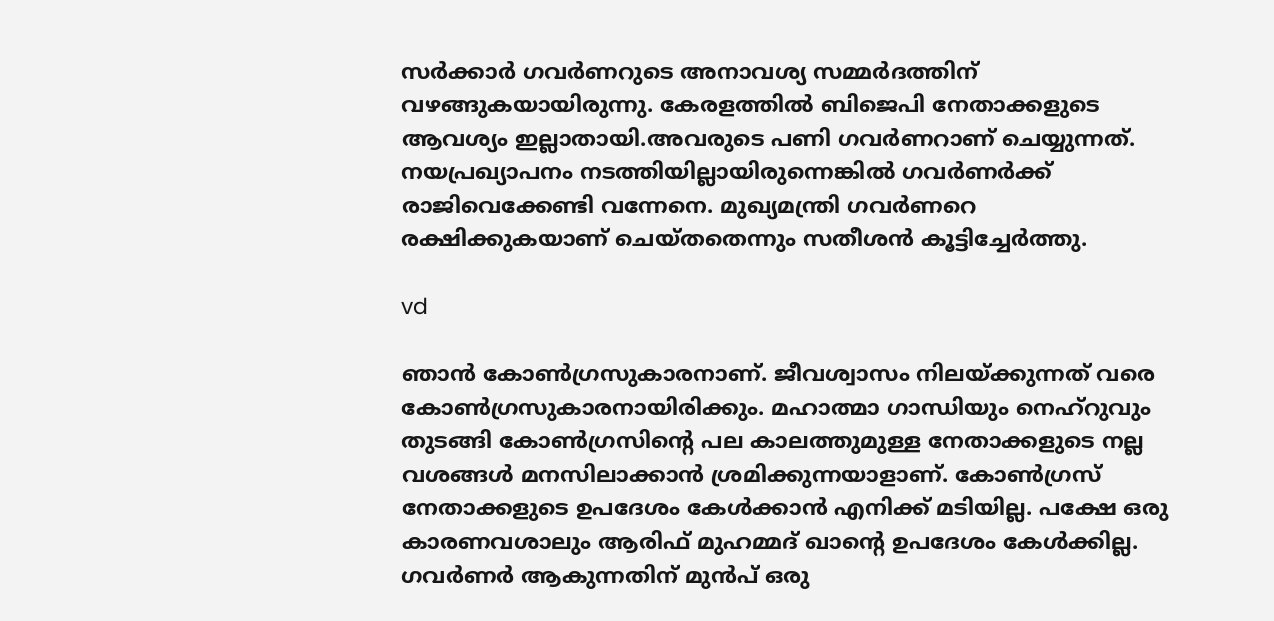സര്‍ക്കാര്‍ ഗവര്‍ണറുടെ അനാവശ്യ സമ്മര്‍ദത്തിന് വഴങ്ങുകയായിരുന്നു. കേരളത്തില്‍ ബിജെപി നേതാക്കളുടെ ആവശ്യം ഇല്ലാതായി.അവരുടെ പണി ഗവര്‍ണറാണ് ചെയ്യുന്നത്. നയപ്രഖ്യാപനം നടത്തിയില്ലായിരുന്നെങ്കില്‍ ഗവര്‍ണര്‍ക്ക് രാജിവെക്കേണ്ടി വന്നേനെ. മുഖ്യമന്ത്രി ഗവര്‍ണറെ രക്ഷിക്കുകയാണ് ചെയ്തതെന്നും സതീശന്‍ കൂട്ടിച്ചേര്‍ത്തു.

vd

ഞാന്‍ കോണ്‍ഗ്രസുകാരനാണ്. ജീവശ്വാസം നിലയ്ക്കുന്നത് വരെ കോണ്‍ഗ്രസുകാരനായിരിക്കും. മഹാത്മാ ഗാന്ധിയും നെഹ്‌റുവും തുടങ്ങി കോണ്‍ഗ്രസിന്റെ പല കാലത്തുമുള്ള നേതാക്കളുടെ നല്ല വശങ്ങള്‍ മനസിലാക്കാന്‍ ശ്രമിക്കുന്നയാളാണ്. കോണ്‍ഗ്രസ് നേതാക്കളുടെ ഉപദേശം കേള്‍ക്കാന്‍ എനിക്ക് മടിയില്ല. പക്ഷേ ഒരു കാരണവശാലും ആരിഫ് മുഹമ്മദ് ഖാന്റെ ഉപദേശം കേള്‍ക്കില്ല. ഗവര്‍ണര്‍ ആകുന്നതിന് മുന്‍പ് ഒരു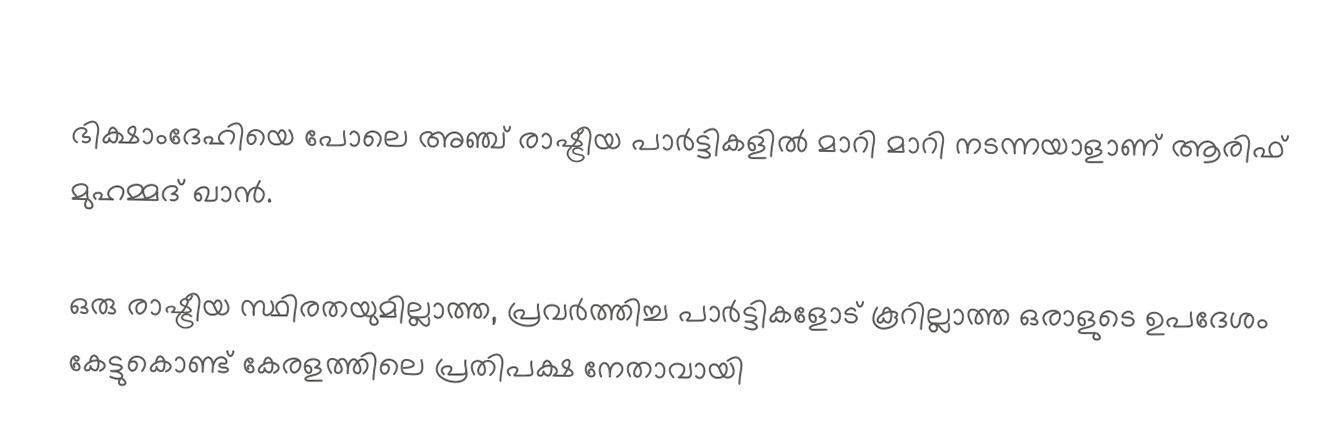ഭിക്ഷാംദേഹിയെ പോലെ അഞ്ച് രാഷ്ട്രീയ പാര്‍ട്ടികളില്‍ മാറി മാറി നടന്നയാളാണ് ആരിഫ് മുഹമ്മദ് ഖാന്‍.

ഒരു രാഷ്ട്രീയ സ്ഥിരതയുമില്ലാത്ത, പ്രവര്‍ത്തിച്ച പാര്‍ട്ടികളോട് കൂറില്ലാത്ത ഒരാളുടെ ഉപദേശം കേട്ടുകൊണ്ട് കേരളത്തിലെ പ്രതിപക്ഷ നേതാവായി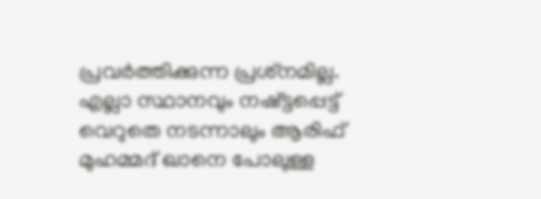പ്രവര്‍ത്തിക്കുന്ന പ്രശ്‌നമില്ല. എല്ലാ സ്ഥാനവും നഷ്ട്ടപ്പെട്ട് വെറുതെ നടന്നാലും ആരിഫ് മുഹമ്മദ് ഖാനെ പോലുള്ള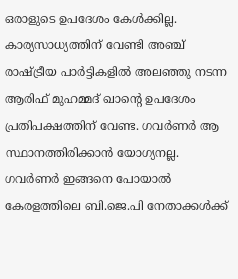ഒരാളുടെ ഉപദേശം കേള്‍ക്കില്ല. കാര്യസാധ്യത്തിന് വേണ്ടി അഞ്ച് രാഷ്ട്രീയ പാര്‍ട്ടികളില്‍ അലഞ്ഞു നടന്ന ആരിഫ് മുഹമ്മദ് ഖാന്റെ ഉപദേശം പ്രതിപക്ഷത്തിന് വേണ്ട. ഗവര്‍ണര്‍ ആ സ്ഥാനത്തിരിക്കാന്‍ യോഗ്യനല്ല. ഗവര്‍ണര്‍ ഇങ്ങനെ പോയാല്‍ കേരളത്തിലെ ബി.ജെ.പി നേതാക്കള്‍ക്ക്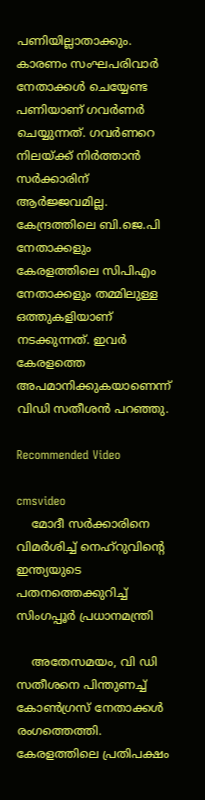പണിയില്ലാതാക്കും. കാരണം സംഘപരിവാര്‍ നേതാക്കള്‍ ചെയ്യേണ്ട പണിയാണ് ഗവര്‍ണര്‍ ചെയ്യുന്നത്. ഗവർണറെ നിലയ്ക്ക് നിർത്താൻ സർക്കാരിന് ആർജ്ജവമില്ല. കേന്ദ്രത്തിലെ ബി.ജെ.പി നേതാക്കളും കേരളത്തിലെ സിപിഎം നേതാക്കളും തമ്മിലുള്ള ഒത്തുകളിയാണ് നടക്കുന്നത്. ഇവർ കേരളത്തെ അപമാനിക്കുകയാണെന്ന് വിഡി സതീശൻ പറഞ്ഞു.

Recommended Video

cmsvideo
    മോദീ സര്‍ക്കാരിനെ വിമര്‍ശിച്ച് നെഹ്‌റുവിന്റെ ഇന്ത്യയുടെ പതനത്തെക്കുറിച്ച് സിംഗപ്പൂര്‍ പ്രധാനമന്ത്രി

    അതേസമയം, വി ഡി സതീശനെ പിന്തുണച്ച് കോണ്‍ഗ്രസ് നേതാക്കള്‍ രംഗത്തെത്തി. കേരളത്തിലെ പ്രതിപക്ഷം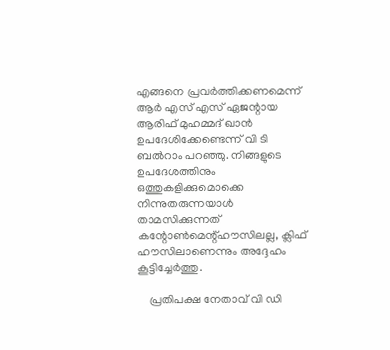എങ്ങനെ പ്രവര്‍ത്തിക്കണമെന്ന് ആര്‍ എസ് എസ് ഏജന്റായ ആരിഫ് മുഹമ്മദ് ഖാന്‍ ഉപദേശിക്കേണ്ടെന്ന് വി ടി ബല്‍റാം പറഞ്ഞു. നിങ്ങളുടെ ഉപദേശത്തിനും ഒത്തുകളിക്കുമൊക്കെ നിന്നുതരുന്നയാള്‍ താമസിക്കുന്നത് കന്റോണ്‍മെന്റ്ഹൗസിലല്ല, ക്ലിഫ് ഹൗസിലാണെന്നും അദ്ദേഹം കൂട്ടിച്ചേര്‍ത്തു.

    പ്രതിപക്ഷ നേതാവ് വി ഡി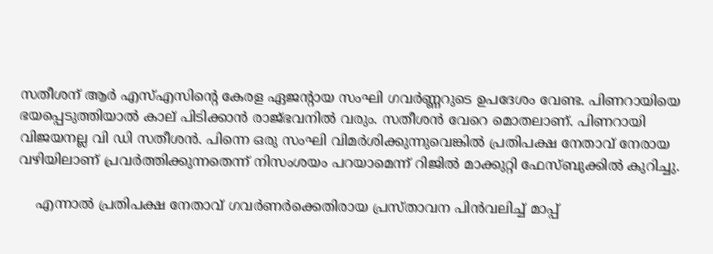സതീശന് ആര്‍ എസ്എസിന്റെ കേരള ഏജന്റായ സംഘി ഗവര്‍ണ്ണറുടെ ഉപദേശം വേണ്ട. പിണറായിയെ ഭയപ്പെടുത്തിയാല്‍ കാല് പിടിക്കാന്‍ രാജ്ഭവനില്‍ വരും. സതീശന്‍ വേറെ മൊതലാണ്. പിണറായി വിജയനല്ല വി ഡി സതീശന്‍. പിന്നെ ഒരു സംഘി വിമര്‍ശിക്കുന്നുവെങ്കില്‍ പ്രതിപക്ഷ നേതാവ് നേരായ വഴിയിലാണ് പ്രവര്‍ത്തിക്കുന്നതെന്ന് നിസംശയം പറയാമെന്ന് റിജില്‍ മാക്കുറ്റി ഫേസ്ബുക്കില്‍ കുറിച്ചു.

    എന്നാല്‍ പ്രതിപക്ഷ നേതാവ് ഗവര്‍ണര്‍ക്കെതിരായ പ്രസ്താവന പിന്‍വലിച്ച് മാപ്പ്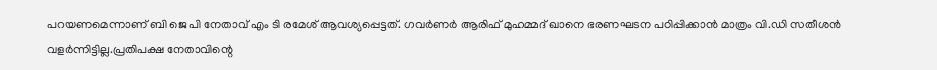പറയണമെന്നാണ് ബി ജെ പി നേതാവ് എം ടി രമേശ് ആവശ്യപ്പെട്ടത്. ഗവര്‍ണര്‍ ആരിഫ് മുഹമ്മദ് ഖാനെ ഭരണഘടന പഠിപ്പിക്കാന്‍ മാത്രം വി.ഡി സതീശന്‍ വളര്‍ന്നിട്ടില്ല.പ്രതിപക്ഷ നേതാവിന്റെ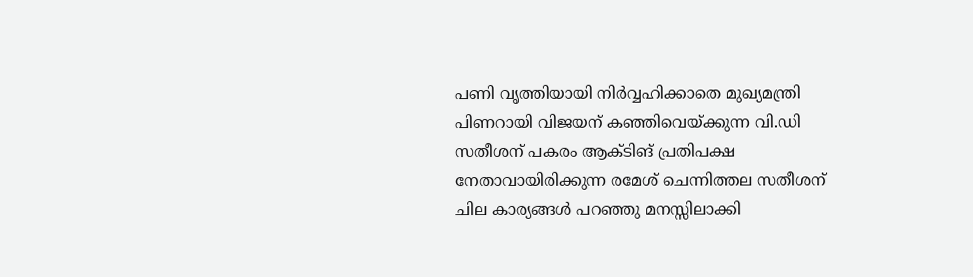പണി വൃത്തിയായി നിര്‍വ്വഹിക്കാതെ മുഖ്യമന്ത്രി പിണറായി വിജയന് കഞ്ഞിവെയ്ക്കുന്ന വി.ഡി സതീശന് പകരം ആക്ടിങ് പ്രതിപക്ഷ നേതാവായിരിക്കുന്ന രമേശ് ചെന്നിത്തല സതീശന് ചില കാര്യങ്ങള്‍ പറഞ്ഞു മനസ്സിലാക്കി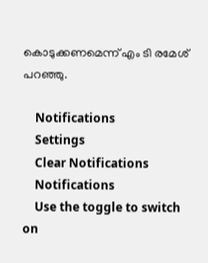കൊടുക്കണമെന്ന് എം ടി രമേശ് പറഞ്ഞു.

    Notifications
    Settings
    Clear Notifications
    Notifications
    Use the toggle to switch on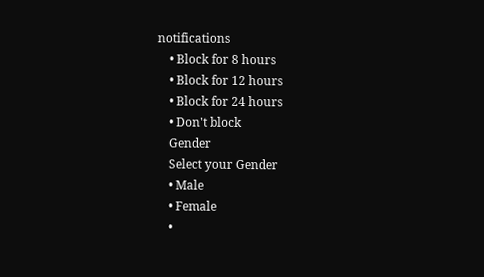notifications
    • Block for 8 hours
    • Block for 12 hours
    • Block for 24 hours
    • Don't block
    Gender
    Select your Gender
    • Male
    • Female
    •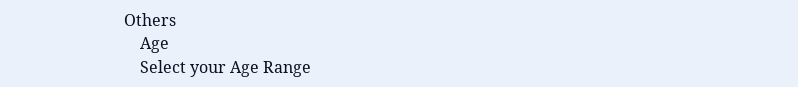Others
    Age
    Select your Age Range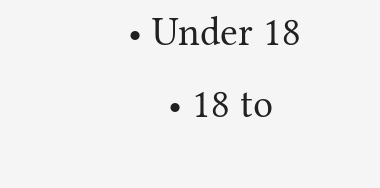• Under 18
    • 18 to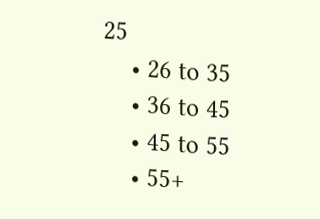25
    • 26 to 35
    • 36 to 45
    • 45 to 55
    • 55+